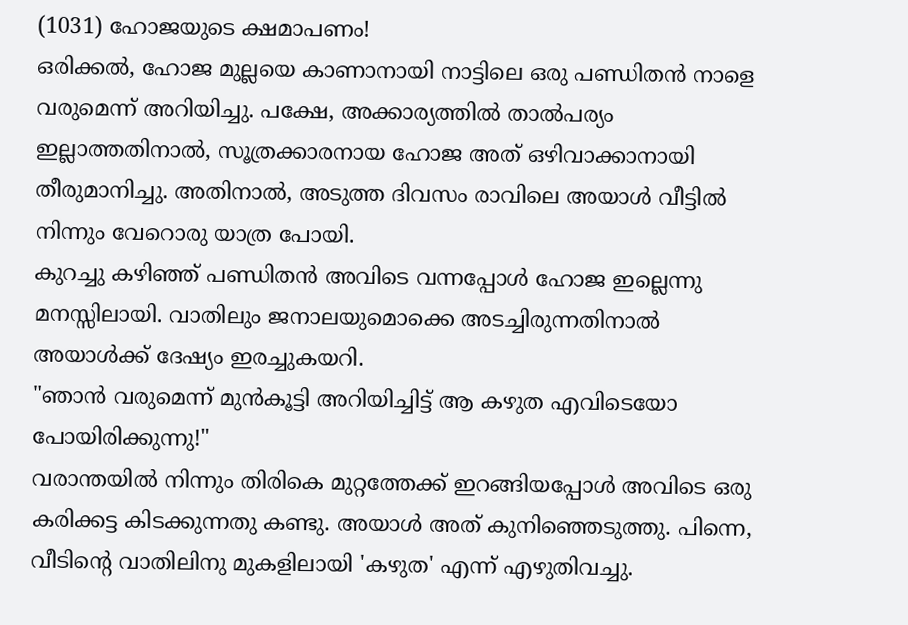(1031) ഹോജയുടെ ക്ഷമാപണം!
ഒരിക്കൽ, ഹോജ മുല്ലയെ കാണാനായി നാട്ടിലെ ഒരു പണ്ഡിതൻ നാളെ വരുമെന്ന് അറിയിച്ചു. പക്ഷേ, അക്കാര്യത്തിൽ താൽപര്യം ഇല്ലാത്തതിനാൽ, സൂത്രക്കാരനായ ഹോജ അത് ഒഴിവാക്കാനായി തീരുമാനിച്ചു. അതിനാൽ, അടുത്ത ദിവസം രാവിലെ അയാൾ വീട്ടിൽ നിന്നും വേറൊരു യാത്ര പോയി.
കുറച്ചു കഴിഞ്ഞ് പണ്ഡിതൻ അവിടെ വന്നപ്പോൾ ഹോജ ഇല്ലെന്നു മനസ്സിലായി. വാതിലും ജനാലയുമൊക്കെ അടച്ചിരുന്നതിനാൽ അയാൾക്ക് ദേഷ്യം ഇരച്ചുകയറി.
"ഞാൻ വരുമെന്ന് മുൻകൂട്ടി അറിയിച്ചിട്ട് ആ കഴുത എവിടെയോ പോയിരിക്കുന്നു!"
വരാന്തയിൽ നിന്നും തിരികെ മുറ്റത്തേക്ക് ഇറങ്ങിയപ്പോൾ അവിടെ ഒരു കരിക്കട്ട കിടക്കുന്നതു കണ്ടു. അയാൾ അത് കുനിഞ്ഞെടുത്തു. പിന്നെ, വീടിൻ്റെ വാതിലിനു മുകളിലായി 'കഴുത' എന്ന് എഴുതിവച്ചു.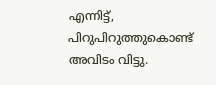എന്നിട്ട്, പിറുപിറുത്തുകൊണ്ട് അവിടം വിട്ടു.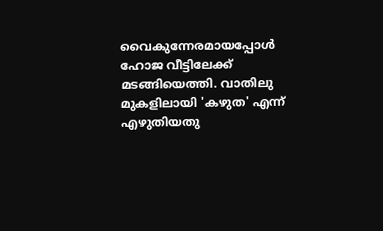വൈകുന്നേരമായപ്പോൾ ഹോജ വീട്ടിലേക്ക് മടങ്ങിയെത്തി. വാതിലു മുകളിലായി 'കഴുത' എന്ന് എഴുതിയതു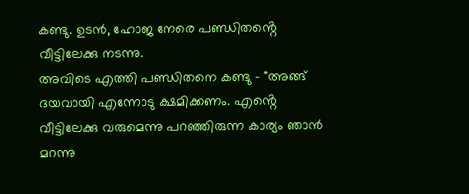കണ്ടു. ഉടൻ, ഹോജ നേരെ പണ്ഡിതൻ്റെ വീട്ടിലേക്കു നടന്നു.
അവിടെ എത്തി പണ്ഡിതനെ കണ്ടു - "അങ്ങ് ദയവായി എന്നോടു ക്ഷമിക്കണം. എൻ്റെ വീട്ടിലേക്കു വരുമെന്നു പറഞ്ഞിരുന്ന കാര്യം ഞാൻ മറന്നു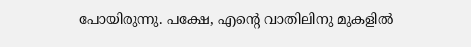പോയിരുന്നു. പക്ഷേ, എൻ്റെ വാതിലിനു മുകളിൽ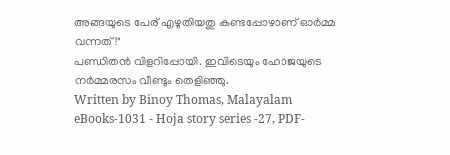അങ്ങയുടെ പേര് എഴുതിയതു കണ്ടപ്പോഴാണ് ഓർമ്മ വന്നത്!"
പണ്ഡിതൻ വിളറിപ്പോയി. ഇവിടെയും ഹോജയുടെ നർമ്മരസം വീണ്ടും തെളിഞ്ഞു.
Written by Binoy Thomas, Malayalam eBooks-1031 - Hoja story series -27, PDF-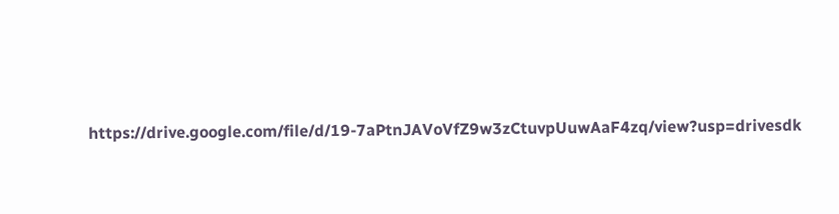https://drive.google.com/file/d/19-7aPtnJAVoVfZ9w3zCtuvpUuwAaF4zq/view?usp=drivesdk